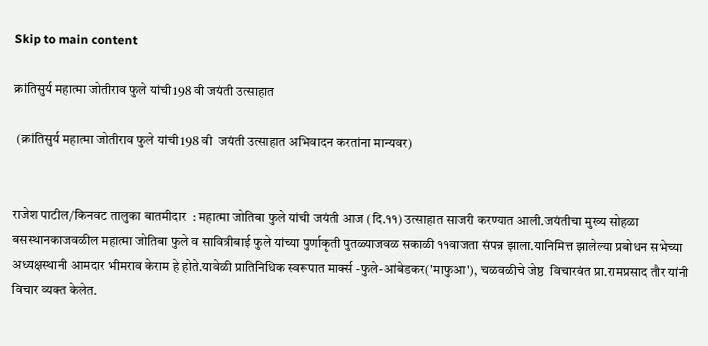Skip to main content

क्रांतिसुर्य महात्मा जोतीराव फुले यांची198 वी जयंती उत्साहात

 (क्रांतिसुर्य महात्मा जोतीराव फुले यांची198 वी  जयंती उत्साहात अभिवादन करतांना मान्यवर)


राजेश पाटील/किनवट तालुका बातमीदार  : महात्मा जोतिबा फुले यांची जयंती आज (दि.११) उत्साहात साजरी करण्यात आली.जयंतीचा मुख्य सोहळा बसस्थानकाजवळील महात्मा जोतिबा फुले व सावित्रीबाई फुले यांच्या पुर्णाकृती पुतळ्याजवळ सकाळी ११वाजता संपन्न झाला.यानिमित्त झालेल्या प्रबोधन सभेच्या अध्यक्षस्थानी आमदार भीमराव केराम हे होते.यावेळी प्रातिनिधिक स्वरूपात मार्क्स -फुले-आंबेडकर('माफुआ'), चळवळीचे जेष्ठ  विचारवंत प्रा.रामप्रसाद तौर यांनी विचार व्यक्त केलेत.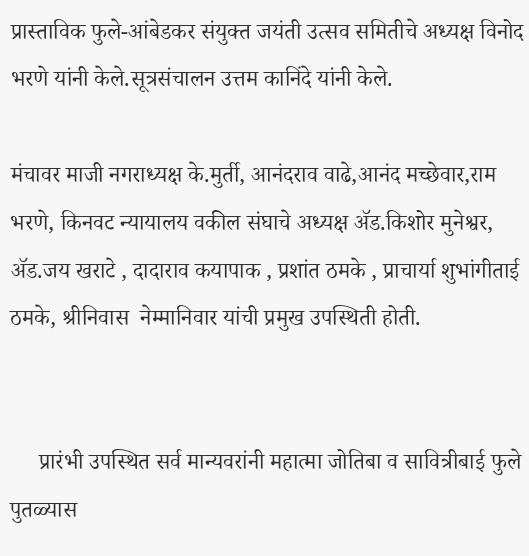प्रास्ताविक फुले-आंबेडकर संयुक्त जयंती उत्सव समितीचे अध्यक्ष विनोद भरणे यांनी केले.सूत्रसंचालन उत्तम कानिंदे यांनी केले.

मंचावर माजी नगराध्यक्ष के.मुर्ती, आनंदराव वाढे,आनंद मच्छेवार,राम भरणे, किनवट न्यायालय वकील संघाचे अध्यक्ष ॲड.किशोर मुनेश्वर, ॲड.जय खराटे , दादाराव कयापाक , प्रशांत ठमके , प्राचार्या शुभांगीताई ठमके, श्रीनिवास  नेम्मानिवार यांची प्रमुख उपस्थिती होती.


     प्रारंभी उपस्थित सर्व मान्यवरांनी महात्मा जोतिबा व सावित्रीबाई फुले पुतळ्यास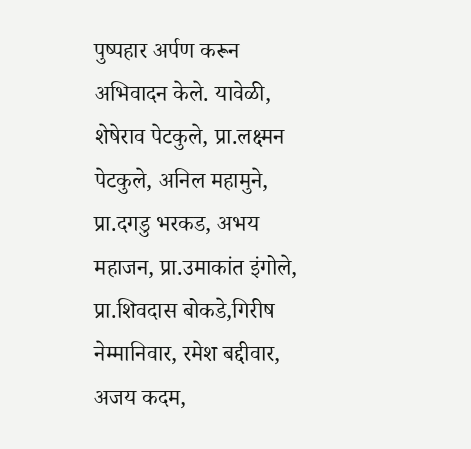पुष्पहार अर्पण करून अभिवादन केले. यावेळी, शेषेराव पेटकुले, प्रा.लक्ष्मन पेटकुले, अनिल महामुने, प्रा.दगडु भरकड, अभय महाजन, प्रा.उमाकांत इंगोले, प्रा.शिवदास बोकडे,गिरीष नेम्मानिवार, रमेश बद्दीवार, अजय कदम,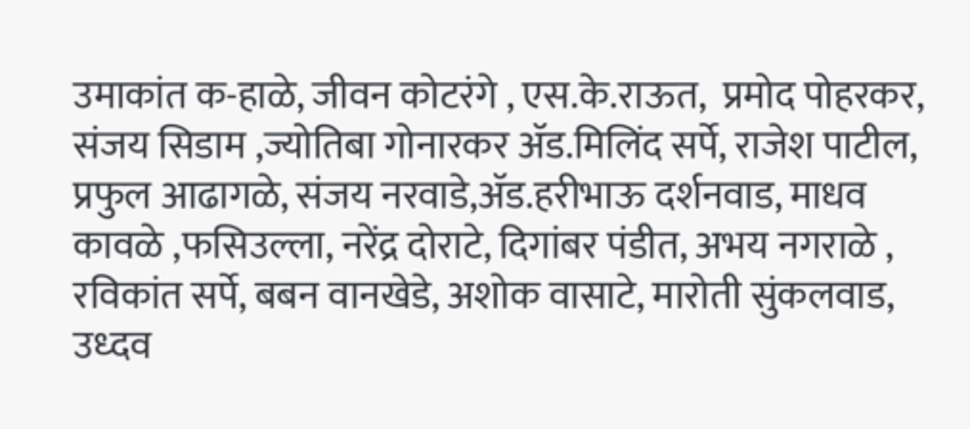उमाकांत क-हाळे, जीवन कोटरंगे , एस.के.राऊत,  प्रमोद पोहरकर, संजय सिडाम ,ज्योतिबा गोनारकर ॲड.मिलिंद सर्पे, राजेश पाटील, प्रफुल आढागळे, संजय नरवाडे,ॲड.हरीभाऊ दर्शनवाड, माधव कावळे ,फसिउल्ला, नरेंद्र दोराटे, दिगांबर पंडीत, अभय नगराळे , रविकांत सर्पे, बबन वानखेडे, अशोक वासाटे, मारोती सुंकलवाड, उध्दव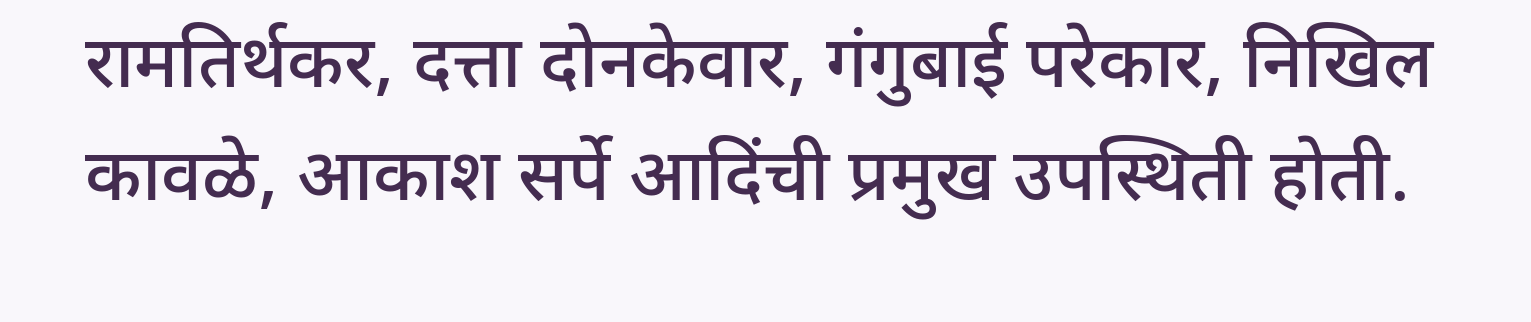रामतिर्थकर, दत्ता दोनकेवार, गंगुबाई परेकार, निखिल  कावळे, आकाश सर्पे आदिंची प्रमुख उपस्थिती होती.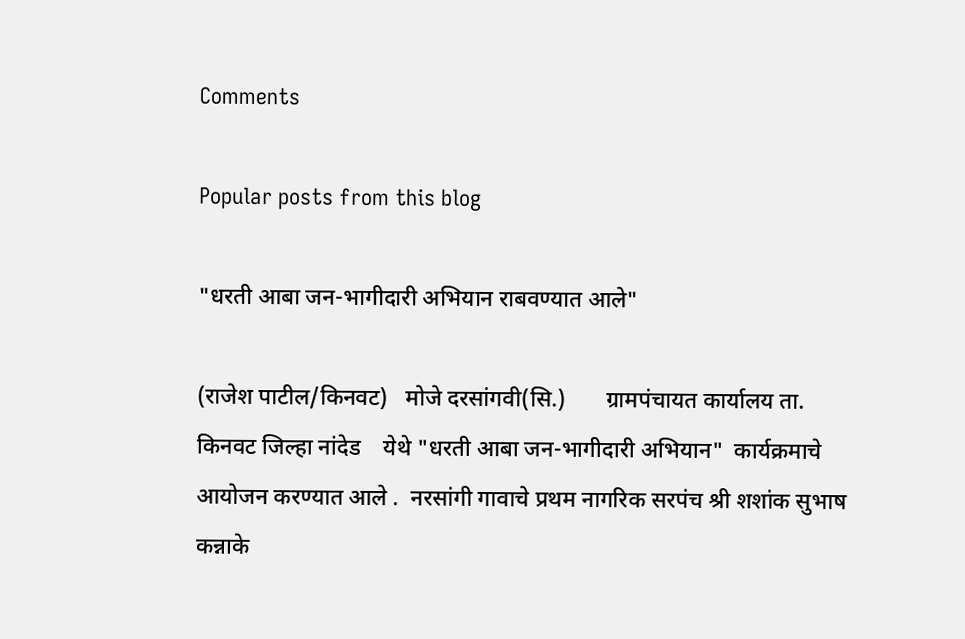Comments

Popular posts from this blog

"धरती आबा जन-भागीदारी अभियान राबवण्यात आले"

(राजेश पाटील/किनवट)   मोजे दरसांगवी(सि.)       ग्रामपंचायत कार्यालय ता. किनवट जिल्हा नांदेड    येथे "धरती आबा जन-भागीदारी अभियान"  कार्यक्रमाचे आयोजन करण्यात आले .  नरसांगी गावाचे प्रथम नागरिक सरपंच श्री शशांक सुभाष कन्नाके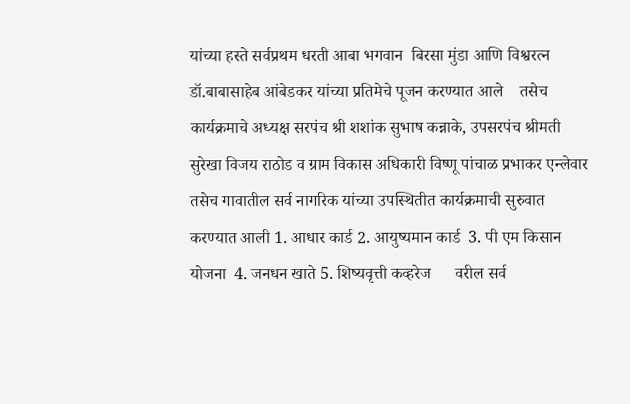यांच्या हस्ते सर्वप्रथम धरती आबा भगवान  बिरसा मुंडा आणि विश्वरत्न डॉ.बाबासाहेब आंबेडकर यांच्या प्रतिमेचे पूजन करण्यात आले    तसेच कार्यक्रमाचे अध्यक्ष सरपंच श्री शशांक सुभाष कन्नाके, उपसरपंच श्रीमती सुरेखा विजय राठोड व ग्राम विकास अधिकारी विष्णू पांचाळ प्रभाकर एन्लेवार तसेच गावातील सर्व नागरिक यांच्या उपस्थितीत कार्यक्रमाची सुरुवात करण्यात आली 1. आधार कार्ड 2. आयुष्यमान कार्ड  3. पी एम किसान योजना  4. जनधन खाते 5. शिष्यवृत्ती कव्हरेज      वरील सर्व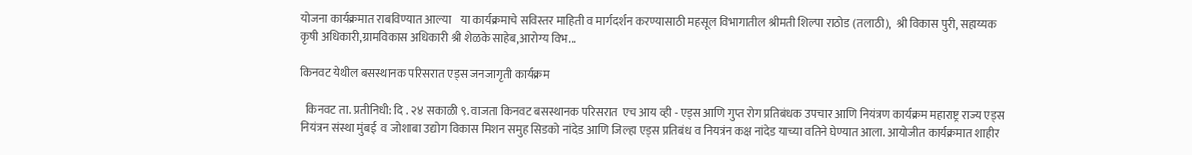योजना कार्यक्रमात राबविण्यात आल्या    या कार्यक्रमाचे सविस्तर माहिती व मार्गदर्शन करण्यासाठी महसूल विभागातील श्रीमती शिल्पा राठोड (तलाठी),  श्री विकास पुरी, सहाय्यक कृषी अधिकारी,ग्रामविकास अधिकारी श्री शेळके साहेब,आरोग्य विभ...

किनवट येथील बसस्थानक परिसरात एड्स जनजागृती कार्यक्रम

  किनवट ता. प्रतीनिधी: दि . २४ सकाळी ९. वाजता किनवट बसस्थानक परिसरात  एच आय व्ही - एड्स आणि गुप्त रोग प्रतिबंधक उपचार आणि नियंत्रण कार्यक्रम महाराष्ट्र राज्य एड्स नियंत्रन संस्था मुंबई  व जोशाबा उद्योग विकास मिशन समुह सिडको नांदेड आणि जिल्हा एड्स प्रतिबंध व नियत्रंन कक्ष नांदेड याच्या वतिने घेण्यात आला. आयोजीत कार्यक्रमात शाहीर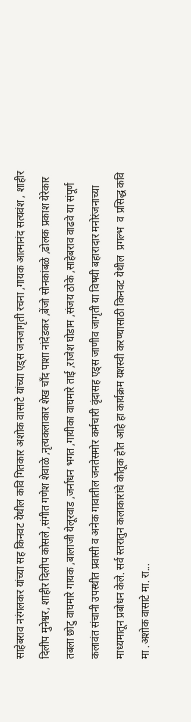साहेबराव नरंगलकर यांच्या सह किनवट येथील कवि गितकार अशोक वासाटे यांच्या एड्स जनजागृती रचना ,गायक आत्मानंद सत्यवंश , शाहीर दिलीप मुनेश्वर, शाहीर दिलीप कोसले ,संगीत गणेश शेवाळे ,नृत्यकलाकार शेख चाँद पाशा नांदेडकर ,बेंजो सोनकांबळे ,ढोलक प्रकाश येरेकार तबला छोटु वाघमारे गायक ,बालाजी येलूरवाड ,जर्नाधन भगत ,गायीका वाघमारे ताई ,राजेश घोडाम ,संजय ठोके ,साहेबराव वाढवे या संपूर्ण कलावंत संचानी उपस्थीत प्रवासी व अनेक गावातील जनतेसमोर कर्मचारी वृंदासह एड्स जाणीव जागृती या विषयी बहारादार मनोरंजनाच्या माध्यमातून प्रबोधन केले. सर्व स्तरातुन कलाकारांचे कौतूक होत आहे हा कार्यक्रम यशस्वी करण्यासाठी किनवट येथील  प्रगल्भ  व प्रसिद्ध कवि मा .अशोक वासाटे मा. रा...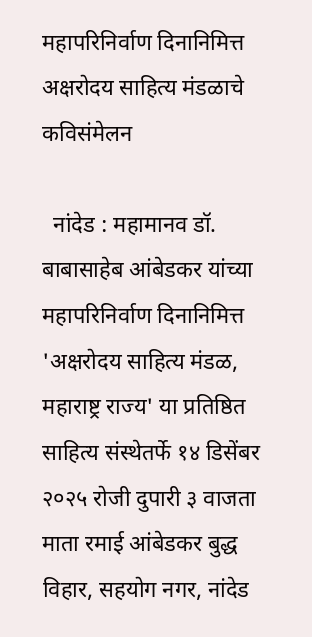महापरिनिर्वाण दिनानिमित्त अक्षरोदय साहित्य मंडळाचे कविसंमेलन

  नांदेड : महामानव डॉ. बाबासाहेब आंबेडकर यांच्या महापरिनिर्वाण दिनानिमित्त 'अक्षरोदय साहित्य मंडळ, महाराष्ट्र राज्य' या प्रतिष्ठित साहित्य संस्थेतर्फे १४ डिसेंबर २०२५ रोजी दुपारी ३ वाजता माता रमाई आंबेडकर बुद्ध विहार, सहयोग नगर, नांदेड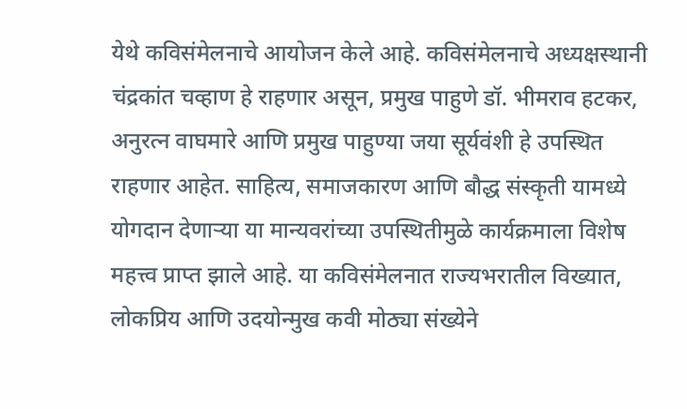येथे कविसंमेलनाचे आयोजन केले आहे. कविसंमेलनाचे अध्यक्षस्थानी चंद्रकांत चव्हाण हे राहणार असून, प्रमुख पाहुणे डॉ. भीमराव हटकर, अनुरत्न वाघमारे आणि प्रमुख पाहुण्या जया सूर्यवंशी हे उपस्थित राहणार आहेत. साहित्य, समाजकारण आणि बौद्ध संस्कृती यामध्ये योगदान देणाऱ्या या मान्यवरांच्या उपस्थितीमुळे कार्यक्रमाला विशेष महत्त्व प्राप्त झाले आहे. या कविसंमेलनात राज्यभरातील विख्यात, लोकप्रिय आणि उदयोन्मुख कवी मोठ्या संख्येने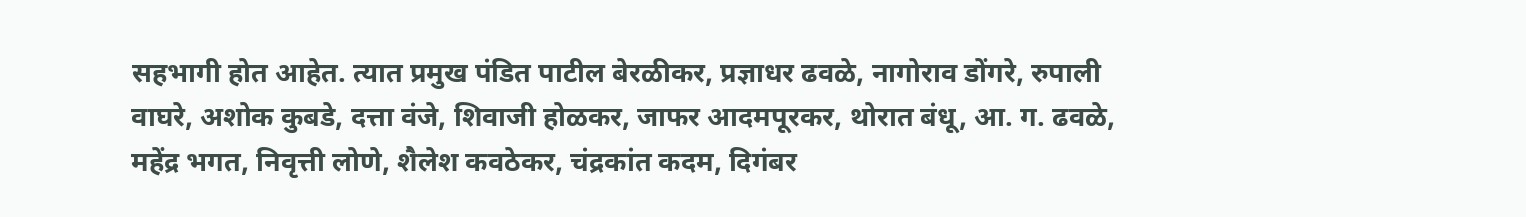सहभागी होत आहेत. त्यात प्रमुख पंडित पाटील बेरळीकर, प्रज्ञाधर ढवळे, नागोराव डोंगरे, रुपाली वाघरे, अशोक कुबडे, दत्ता वंजे, शिवाजी होळकर, जाफर आदमपूरकर, थोरात बंधू, आ. ग. ढवळे, महेंद्र भगत, निवृत्ती लोणे, शैलेश कवठेकर, चंद्रकांत कदम, दिगंबर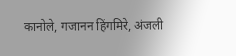कानोले, गजानन हिंगमिरे, अंजली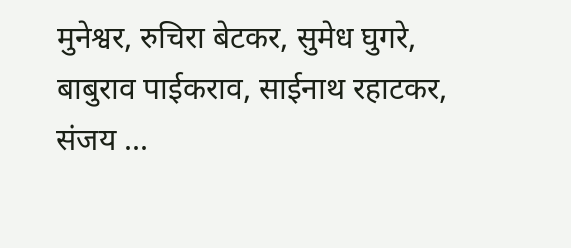मुनेश्वर, रुचिरा बेटकर, सुमेध घुगरे, बाबुराव पाईकराव, साईनाथ रहाटकर, संजय ...